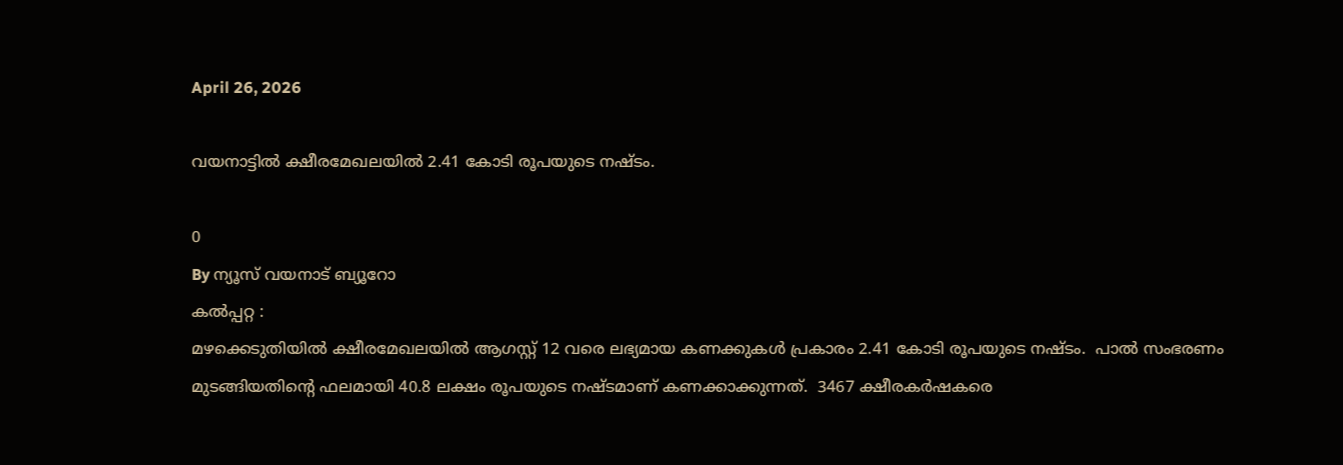April 26, 2026

വയനാട്ടിൽ ക്ഷീരമേഖലയില്‍ 2.41 കോടി രൂപയുടെ നഷ്ടം.

0
By ന്യൂസ് വയനാട് ബ്യൂറോ
കൽപ്പറ്റ :
മഴക്കെടുതിയില്‍ ക്ഷീരമേഖലയില്‍ ആഗസ്റ്റ് 12 വരെ ലഭ്യമായ കണക്കുകള്‍ പ്രകാരം 2.41 കോടി രൂപയുടെ നഷ്ടം.  പാല്‍ സംഭരണം മുടങ്ങിയതിന്റെ ഫലമായി 40.8 ലക്ഷം രൂപയുടെ നഷ്ടമാണ് കണക്കാക്കുന്നത്.  3467 ക്ഷീരകര്‍ഷകരെ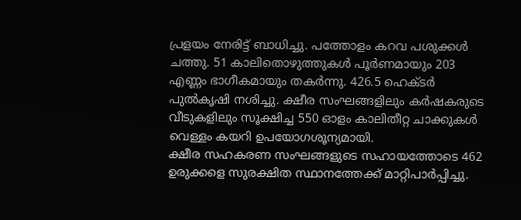പ്രളയം നേരിട്ട് ബാധിച്ചു. പത്തോളം കറവ പശുക്കള്‍ ചത്തു. 51 കാലിതൊഴുത്തുകള്‍ പൂര്‍ണമായും 203 എണ്ണം ഭാഗീകമായും തകര്‍ന്നു. 426.5 ഹെക്ടര്‍ പുല്‍കൃഷി നശിച്ചു. ക്ഷീര സംഘങ്ങളിലും കര്‍ഷകരുടെ വീടുകളിലും സൂക്ഷിച്ച 550 ഓളം കാലിതീറ്റ ചാക്കുകള്‍ വെള്ളം കയറി ഉപയോഗശൂന്യമായി.
ക്ഷീര സഹകരണ സംഘങ്ങളുടെ സഹായത്തോടെ 462 ഉരുക്കളെ സുരക്ഷിത സ്ഥാനത്തേക്ക് മാറ്റിപാര്‍പ്പിച്ചു.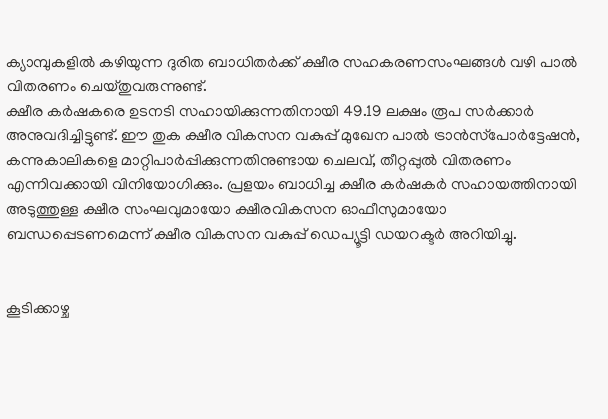ക്യാമ്പുകളില്‍ കഴിയുന്ന ദുരിത ബാധിതര്‍ക്ക് ക്ഷീര സഹകരണസംഘങ്ങള്‍ വഴി പാല്‍ വിതരണം ചെയ്തുവരുന്നുണ്ട്.
ക്ഷീര കര്‍ഷകരെ ഉടനടി സഹായിക്കുന്നതിനായി 49.19 ലക്ഷം രൂപ സര്‍ക്കാര്‍ അനുവദിച്ചിട്ടുണ്ട്. ഈ തുക ക്ഷീര വികസന വകുപ്പ് മുഖേന പാല്‍ ട്രാന്‍സ്‌പോര്‍ട്ടേഷന്‍, കന്നുകാലികളെ മാറ്റിപാര്‍പ്പിക്കുന്നതിനുണ്ടായ ചെലവ്, തീറ്റപ്പുല്‍ വിതരണം എന്നിവക്കായി വിനിയോഗിക്കും. പ്രളയം ബാധിച്ച ക്ഷീര കര്‍ഷകര്‍ സഹായത്തിനായി അടുത്തുള്ള ക്ഷീര സംഘവുമായോ ക്ഷീരവികസന ഓഫീസുമായോ ബന്ധപ്പെടണമെന്ന് ക്ഷീര വികസന വകുപ്പ് ഡെപ്യൂട്ടി ഡയറക്ടര്‍ അറിയിച്ചു.


കൂടിക്കാഴ്ച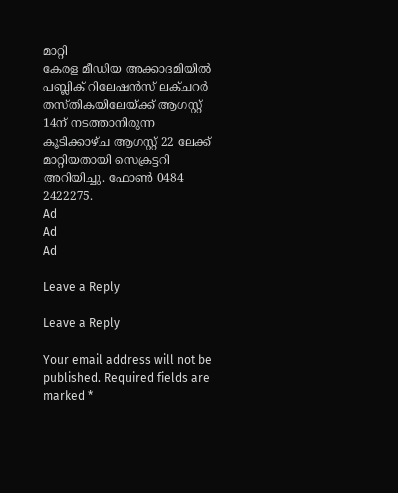മാറ്റി
കേരള മീഡിയ അക്കാദമിയില്‍ പബ്ലിക് റിലേഷന്‍സ് ലക്ചറര്‍ തസ്തികയിലേയ്ക്ക് ആഗസ്റ്റ് 14ന് നടത്താനിരുന്ന കൂടിക്കാഴ്ച ആഗസ്റ്റ് 22 ലേക്ക് മാറ്റിയതായി സെക്രട്ടറി അറിയിച്ചു. ഫോണ്‍ 0484 2422275.
Ad
Ad
Ad

Leave a Reply

Leave a Reply

Your email address will not be published. Required fields are marked *